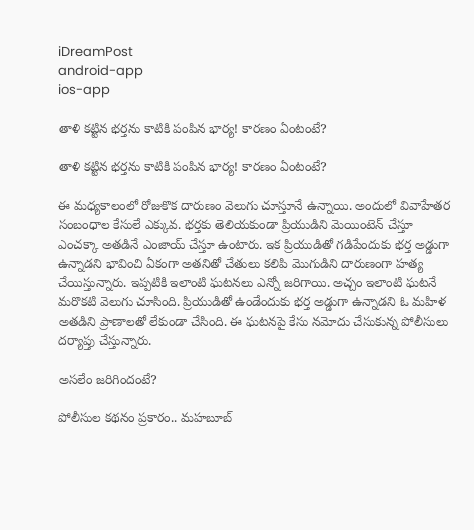iDreamPost
android-app
ios-app

తాళి కట్టిన భర్తను కాటికి పంపిన భార్య! కారణం ఏంటంటే?

తాళి కట్టిన భర్తను కాటికి పంపిన భార్య! కారణం ఏంటంటే?

ఈ మధ్యకాలంలో రోజుకొక దారుణం వెలుగు చూస్తూనే ఉన్నాయి. అందులో వివాహేతర సంబంధాల కేసులే ఎక్కువ. భర్తకు తెలియకుండా ప్రియుడిని మెయింటెన్ చేస్తూ ఎంచక్కా అతడినే ఎంజాయ్ చేస్తూ ఉంటారు. ఇక ప్రియుడితో గడిపేందుకు భర్త అడ్డుగా ఉన్నాడని భావించి ఏకంగా అతనితో చేతులు కలిపి మొగుడిని దారుణంగా హత్య చేయిస్తున్నారు. ఇప్పటికి ఇలాంటి ఘటనలు ఎన్నో జరిగాయి. అచ్చం ఇలాంటి ఘటనే మరొకటి వెలుగు చూసింది. ప్రియుడితో ఉండేందుకు భర్త అడ్డుగా ఉన్నాడని ఓ మహిళ అతడిని ప్రాణాలతో లేకుండా చేసింది. ఈ ఘటనపై కేసు నమోదు చేసుకున్న పోలీసులు దర్యాప్తు చేస్తున్నారు.

అసలేం జరిగిందంటే?

పోలీసుల కథనం ప్రకారం.. మహబూబ్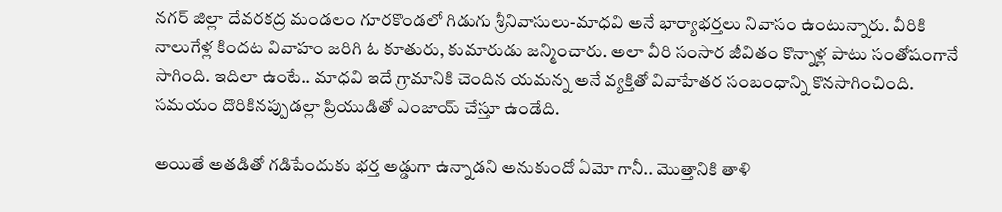నగర్ జిల్లా దేవరకద్ర మండలం గూరకొండలో గిడుగు శ్రీనివాసులు-మాధవి అనే భార్యాభర్తలు నివాసం ఉంటున్నారు. వీరికి నాలుగేళ్ల కిందట వివాహం జరిగి ఓ కూతురు, కుమారుడు జన్మించారు. అలా వీరి సంసార జీవితం కొన్నాళ్ల పాటు సంతోషంగానే సాగింది. ఇదిలా ఉంటే.. మాధవి ఇదే గ్రామానికి చెందిన యమన్న అనే వ్యక్తితో వివాహేతర సంబంధాన్ని కొనసాగించింది. సమయం దొరికినప్పుడల్లా ప్రియుడితో ఎంజాయ్ చేస్తూ ఉండేది.

అయితే అతడితో గడిపేందుకు భర్త అడ్డుగా ఉన్నాడని అనుకుందో ఏమో గానీ.. మొత్తానికి తాళి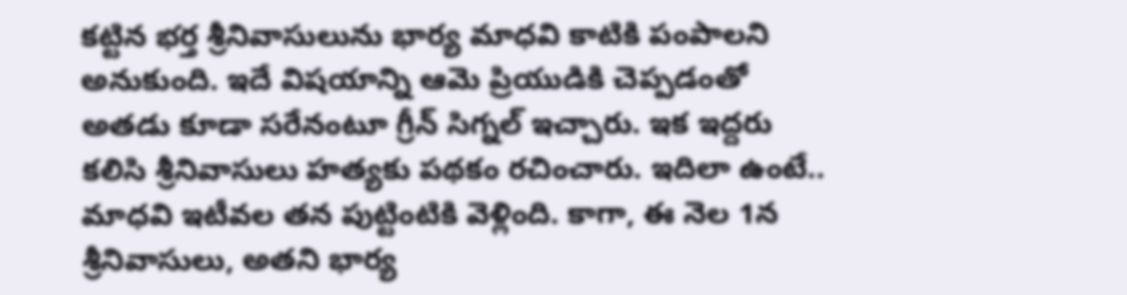కట్టిన భర్త శ్రీనివాసులును భార్య మాధవి కాటికి పంపాలని అనుకుంది. ఇదే విషయాన్ని ఆమె ప్రియుడికి చెప్పడంతో అతడు కూడా సరేనంటూ గ్రీన్ సిగ్నల్ ఇచ్చారు. ఇక ఇద్దరు కలిసి శ్రీనివాసులు హత్యకు పథకం రచించారు. ఇదిలా ఉంటే.. మాధవి ఇటీవల తన పుట్టింటికి వెళ్లింది. కాగా, ఈ నెల 1న శ్రీనివాసులు, అతని భార్య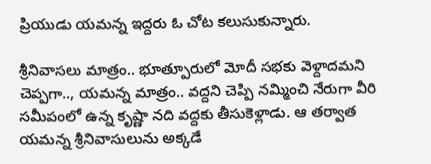ప్రియుడు యమన్న ఇద్దరు ఓ చోట కలుసుకున్నారు.

శ్రీనివాసలు మాత్రం.. భూత్పూరులో మోదీ సభకు వెళ్దాదమని చెప్పగా.., యమన్న మాత్రం.. వద్దని చెప్పి నమ్మించి నేరుగా వీరి సమీపంలో ఉన్న కృష్ణా నది వద్దకు తీసుకెళ్లాడు. ఆ తర్వాత యమన్న శ్రీనివాసులును అక్కడే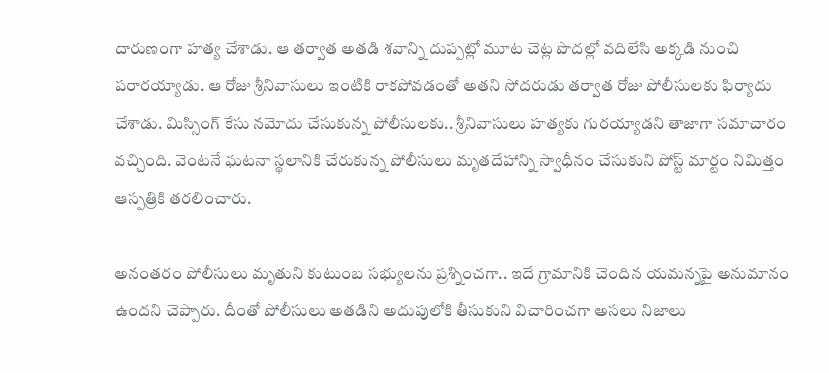దారుణంగా హత్య చేశాడు. ఆ తర్వాత అతడి శవాన్ని దుప్పట్లో మూట చెట్ల పొదల్లో వదిలేసి అక్కడి నుంచి పరారయ్యాడు. ఆ రోజు శ్రీనివాసులు ఇంటికి రాకపోవడంతో అతని సోదరుడు తర్వాత రోజు పోలీసులకు ఫిర్యాదు చేశాడు. మిస్సింగ్ కేసు నమోదు చేసుకున్న పోలీసులకు.. శ్రీనివాసులు హత్యకు గురయ్యాడని తాజాగా సమాచారం వచ్చింది. వెంటనే ఘటనా స్థలానికి చేరుకున్న పోలీసులు మృతదేహాన్ని స్వాధీనం చేసుకుని పోస్ట్ మార్టం నిమిత్తం ఆస్పత్రికి తరలించారు.

అనంతరం పోలీసులు మృతుని కుటుంబ సభ్యులను ప్రశ్నించగా.. ఇదే గ్రామానికి చెందిన యమన్నపై అనుమానం ఉందని చెప్పారు. దీంతో పోలీసులు అతడిని అదుపులోకి తీసుకుని విచారించగా అసలు నిజాలు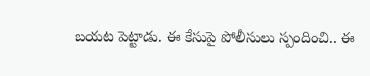బయట పెట్టాడు. ఈ కేసుపై పోలీసులు స్పందించి.. ఈ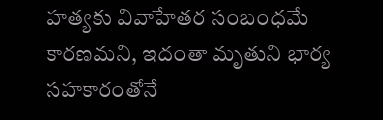హత్యకు వివాహేతర సంబంధమే కారణమని, ఇదంతా మృతుని భార్య సహకారంతోనే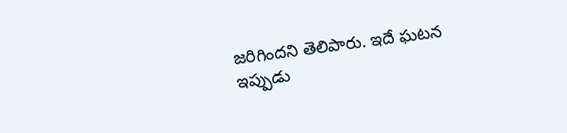జరిగిందని తెలిపారు. ఇదే ఘటన ఇప్పుడు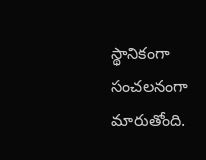స్థానికంగా సంచలనంగా మారుతోంది.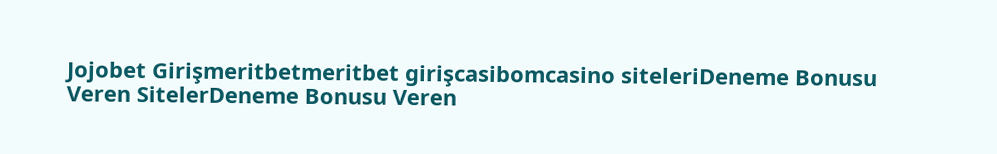Jojobet Girişmeritbetmeritbet girişcasibomcasino siteleriDeneme Bonusu Veren SitelerDeneme Bonusu Veren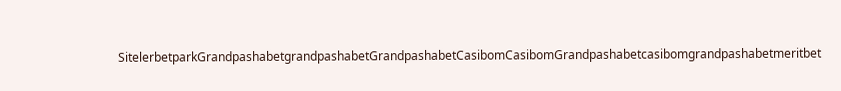SitelerbetparkGrandpashabetgrandpashabetGrandpashabetCasibomCasibomGrandpashabetcasibomgrandpashabetmeritbet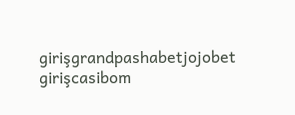girişgrandpashabetjojobet girişcasibom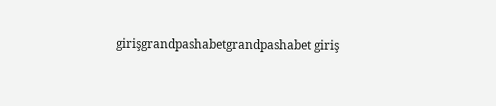girişgrandpashabetgrandpashabet giriş